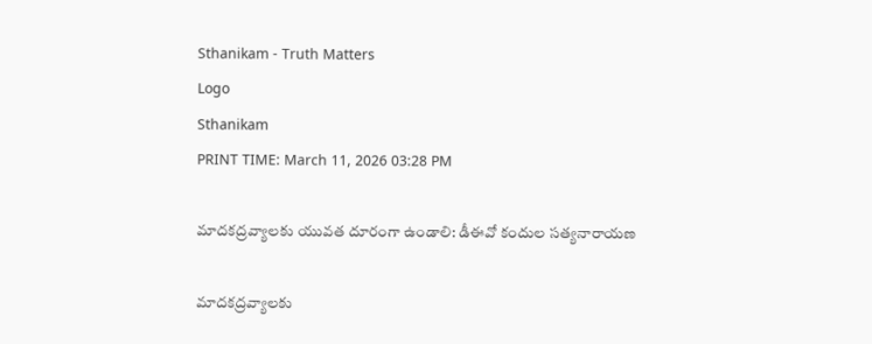Sthanikam - Truth Matters
Logo
Sthanikam
PRINT TIME: March 11, 2026 03:28 PM

మాదకద్రవ్యాలకు యువత దూరంగా ఉండాలి: డీఈవో కందుల సత్యనారాయణ

మాదకద్రవ్యాలకు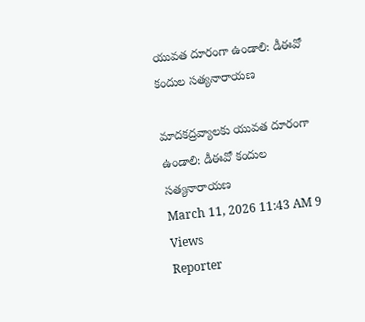యువత దూరంగా ఉండాలి: డీఈవో కందుల సత్యనారాయణ

మాదకద్రవ్యాలకు యువత దూరంగా ఉండాలి: డీఈవో కందుల సత్యనారాయణ
March 11, 2026 11:43 AM 9 Views
Reporter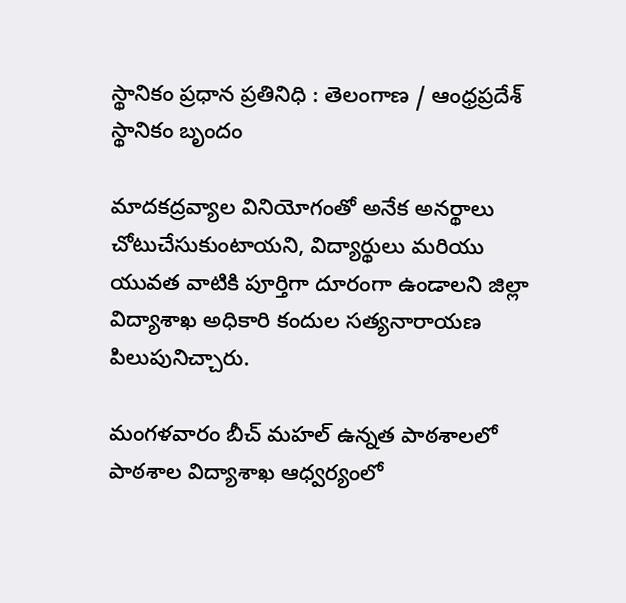స్థానికం ప్రధాన ప్రతినిధి : తెలంగాణ / ఆంధ్రప్రదేశ్
స్థానికం బృందం

మాదకద్రవ్యాల వినియోగంతో అనేక అనర్థాలు చోటుచేసుకుంటాయని, విద్యార్థులు మరియు యువత వాటికి పూర్తిగా దూరంగా ఉండాలని జిల్లా విద్యాశాఖ అధికారి కందుల సత్యనారాయణ పిలుపునిచ్చారు.

మంగళవారం బీచ్ మహల్ ఉన్నత పాఠశాలలో పాఠశాల విద్యాశాఖ ఆధ్వర్యంలో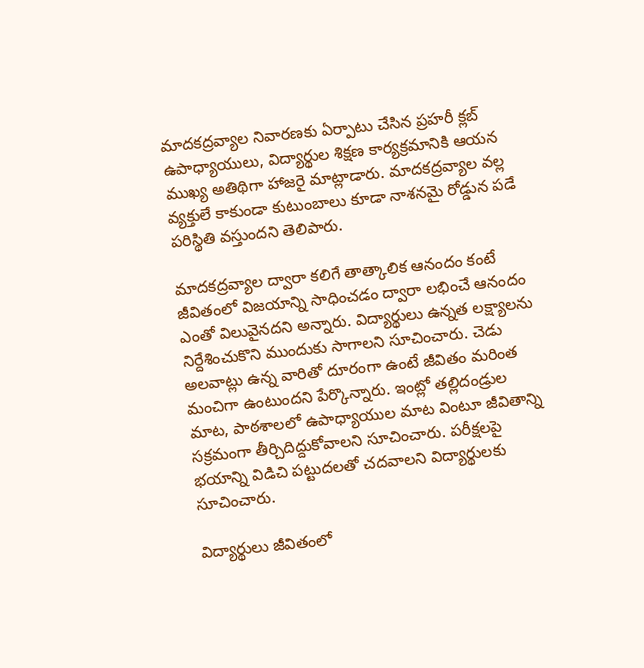మాదకద్రవ్యాల నివారణకు ఏర్పాటు చేసిన ప్రహరీ క్లబ్ ఉపాధ్యాయులు, విద్యార్థుల శిక్షణ కార్యక్రమానికి ఆయన ముఖ్య అతిథిగా హాజరై మాట్లాడారు. మాదకద్రవ్యాల వల్ల వ్యక్తులే కాకుండా కుటుంబాలు కూడా నాశనమై రోడ్డున పడే పరిస్థితి వస్తుందని తెలిపారు.

మాదకద్రవ్యాల ద్వారా కలిగే తాత్కాలిక ఆనందం కంటే జీవితంలో విజయాన్ని సాధించడం ద్వారా లభించే ఆనందం ఎంతో విలువైనదని అన్నారు. విద్యార్థులు ఉన్నత లక్ష్యాలను నిర్దేశించుకొని ముందుకు సాగాలని సూచించారు. చెడు అలవాట్లు ఉన్న వారితో దూరంగా ఉంటే జీవితం మరింత మంచిగా ఉంటుందని పేర్కొన్నారు. ఇంట్లో తల్లిదండ్రుల మాట, పాఠశాలలో ఉపాధ్యాయుల మాట వింటూ జీవితాన్ని సక్రమంగా తీర్చిదిద్దుకోవాలని సూచించారు. పరీక్షలపై భయాన్ని విడిచి పట్టుదలతో చదవాలని విద్యార్థులకు సూచించారు.

విద్యార్థులు జీవితంలో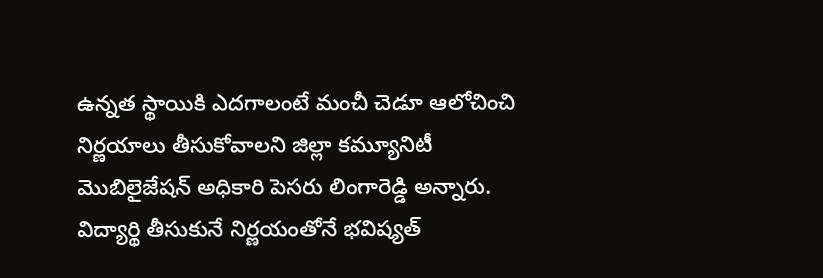ఉన్నత స్థాయికి ఎదగాలంటే మంచీ చెడూ ఆలోచించి నిర్ణయాలు తీసుకోవాలని జిల్లా కమ్యూనిటీ మొబిలైజేషన్ అధికారి పెసరు లింగారెడ్డి అన్నారు. విద్యార్థి తీసుకునే నిర్ణయంతోనే భవిష్యత్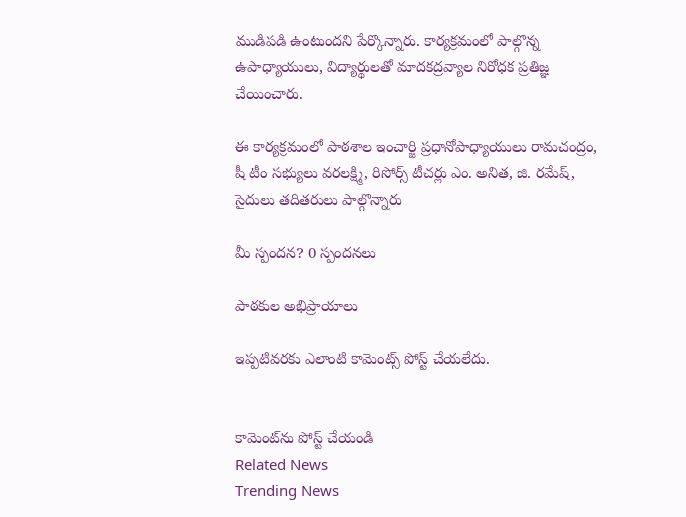ముడిపడి ఉంటుందని పేర్కొన్నారు. కార్యక్రమంలో పాల్గొన్న ఉపాధ్యాయులు, విద్యార్థులతో మాదకద్రవ్యాల నిరోధక ప్రతిజ్ఞ చేయించారు.

ఈ కార్యక్రమంలో పాఠశాల ఇంచార్జి ప్రధానోపాధ్యాయులు రామచంద్రం, షీ టీం సభ్యులు వరలక్ష్మి, రిసోర్స్ టీచర్లు ఎం. అనిత, జి. రమేష్, సైదులు తదితరులు పాల్గొన్నారు

మీ స్పందన? 0 స్పందనలు

పాఠకుల అభిప్రాయాలు

ఇప్పటివరకు ఎలాంటి కామెంట్స్ పోస్ట్ చేయలేదు.


కామెంట్‌ను పోస్ట్ చేయండి
Related News
Trending News